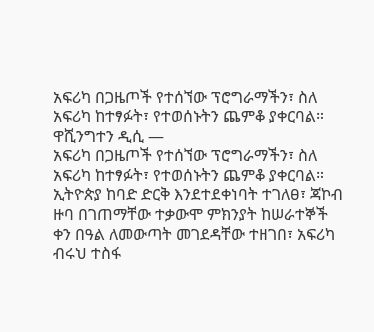አፍሪካ በጋዜጦች የተሰኘው ፕሮግራማችን፣ ስለ አፍሪካ ከተፃፉት፣ የተወሰኑትን ጨምቆ ያቀርባል።
ዋሺንግተን ዲሲ —
አፍሪካ በጋዜጦች የተሰኘው ፕሮግራማችን፣ ስለ አፍሪካ ከተፃፉት፣ የተወሰኑትን ጨምቆ ያቀርባል።
ኢትዮጵያ ከባድ ድርቅ እንደተደቀነባት ተገለፀ፣ ጃኮብ ዙባ በገጠማቸው ተቃውሞ ምክንያት ከሠራተኞች ቀን በዓል ለመውጣት መገደዳቸው ተዘገበ፣ አፍሪካ ብሩህ ተስፋ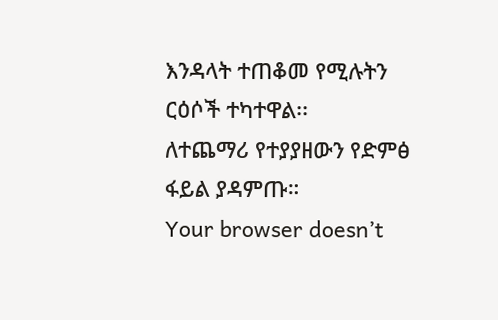እንዳላት ተጠቆመ የሚሉትን ርዕሶች ተካተዋል፡፡
ለተጨማሪ የተያያዘውን የድምፅ ፋይል ያዳምጡ።
Your browser doesn’t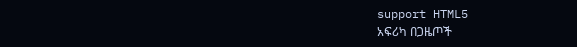support HTML5
አፍሪካ በጋዜጦች